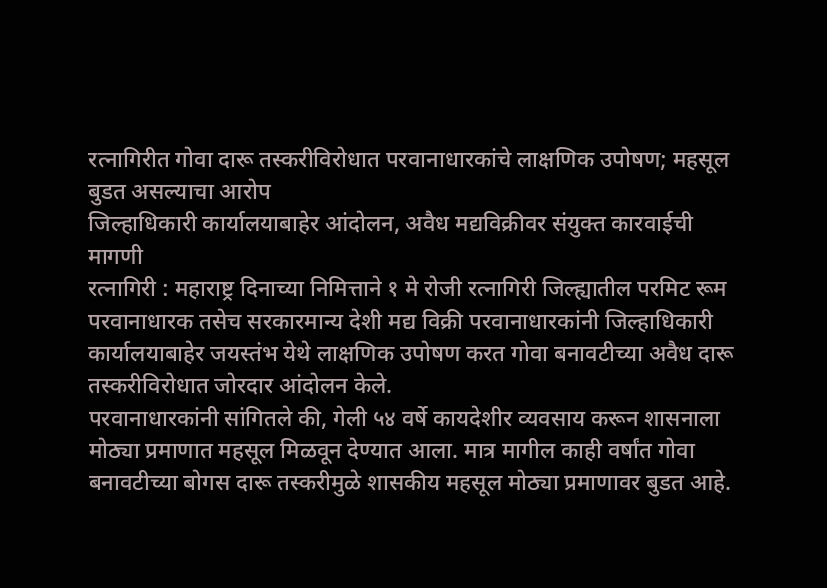रत्नागिरीत गोवा दारू तस्करीविरोधात परवानाधारकांचे लाक्षणिक उपोषण; महसूल बुडत असल्याचा आरोप
जिल्हाधिकारी कार्यालयाबाहेर आंदोलन, अवैध मद्यविक्रीवर संयुक्त कारवाईची मागणी
रत्नागिरी : महाराष्ट्र दिनाच्या निमित्ताने १ मे रोजी रत्नागिरी जिल्ह्यातील परमिट रूम परवानाधारक तसेच सरकारमान्य देशी मद्य विक्री परवानाधारकांनी जिल्हाधिकारी कार्यालयाबाहेर जयस्तंभ येथे लाक्षणिक उपोषण करत गोवा बनावटीच्या अवैध दारू तस्करीविरोधात जोरदार आंदोलन केले.
परवानाधारकांनी सांगितले की, गेली ५४ वर्षे कायदेशीर व्यवसाय करून शासनाला मोठ्या प्रमाणात महसूल मिळवून देण्यात आला. मात्र मागील काही वर्षांत गोवा बनावटीच्या बोगस दारू तस्करीमुळे शासकीय महसूल मोठ्या प्रमाणावर बुडत आहे.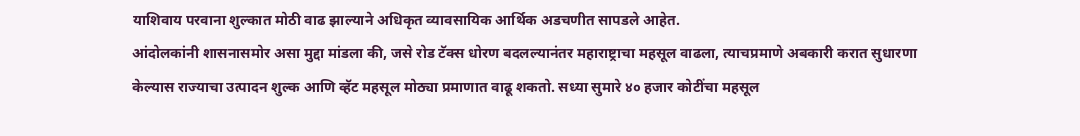याशिवाय परवाना शुल्कात मोठी वाढ झाल्याने अधिकृत व्यावसायिक आर्थिक अडचणीत सापडले आहेत.
आंदोलकांनी शासनासमोर असा मुद्दा मांडला की, जसे रोड टॅक्स धोरण बदलल्यानंतर महाराष्ट्राचा महसूल वाढला, त्याचप्रमाणे अबकारी करात सुधारणा केल्यास राज्याचा उत्पादन शुल्क आणि व्हॅट महसूल मोठ्या प्रमाणात वाढू शकतो. सध्या सुमारे ४० हजार कोटींचा महसूल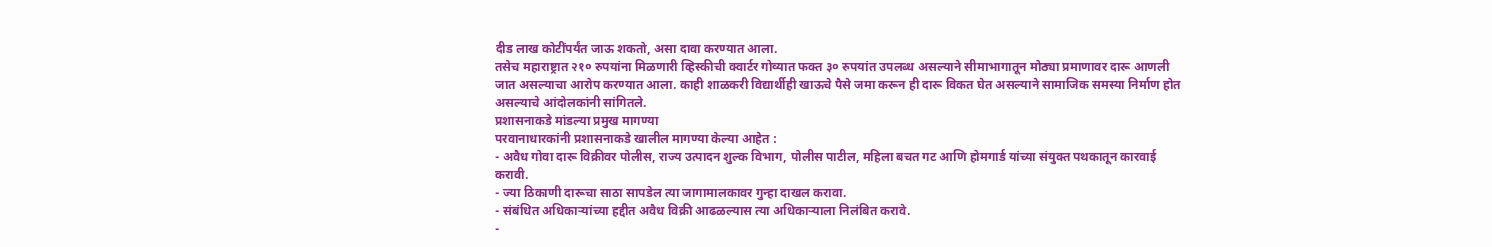दीड लाख कोटींपर्यंत जाऊ शकतो, असा दावा करण्यात आला.
तसेच महाराष्ट्रात २१० रुपयांना मिळणारी व्हिस्कीची क्वार्टर गोव्यात फक्त ३० रुपयांत उपलब्ध असल्याने सीमाभागातून मोठ्या प्रमाणावर दारू आणली जात असल्याचा आरोप करण्यात आला. काही शाळकरी विद्यार्थीही खाऊचे पैसे जमा करून ही दारू विकत घेत असल्याने सामाजिक समस्या निर्माण होत असल्याचे आंदोलकांनी सांगितले.
प्रशासनाकडे मांडल्या प्रमुख मागण्या
परवानाधारकांनी प्रशासनाकडे खालील मागण्या केल्या आहेत :
- अवैध गोवा दारू विक्रीवर पोलीस, राज्य उत्पादन शुल्क विभाग, पोलीस पाटील, महिला बचत गट आणि होमगार्ड यांच्या संयुक्त पथकातून कारवाई करावी.
- ज्या ठिकाणी दारूचा साठा सापडेल त्या जागामालकावर गुन्हा दाखल करावा.
- संबंधित अधिकाऱ्यांच्या हद्दीत अवैध विक्री आढळल्यास त्या अधिकाऱ्याला निलंबित करावे.
-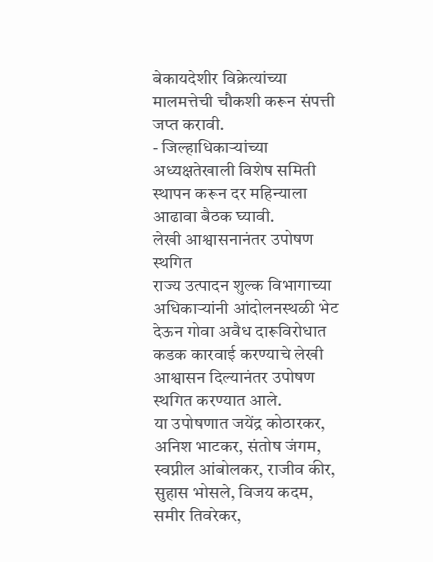बेकायदेशीर विक्रेत्यांच्या मालमत्तेची चौकशी करून संपत्ती जप्त करावी.
- जिल्हाधिकाऱ्यांच्या अध्यक्षतेखाली विशेष समिती स्थापन करून दर महिन्याला आढावा बैठक घ्यावी.
लेखी आश्वासनानंतर उपोषण स्थगित
राज्य उत्पादन शुल्क विभागाच्या अधिकाऱ्यांनी आंदोलनस्थळी भेट देऊन गोवा अवैध दारूविरोधात कडक कारवाई करण्याचे लेखी आश्वासन दिल्यानंतर उपोषण स्थगित करण्यात आले.
या उपोषणात जयेंद्र कोठारकर, अनिश भाटकर, संतोष जंगम, स्वप्नील आंबोलकर, राजीव कीर, सुहास भोसले, विजय कदम, समीर तिवरेकर,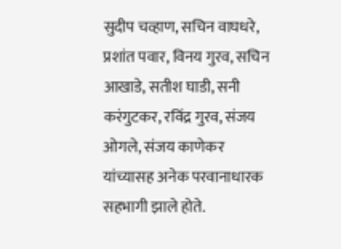सुदीप चव्हाण, सचिन वाघधरे, प्रशांत पवार, विनय गुरव, सचिन आखाडे, सतीश घाडी, सनी करंगुटकर, रविंद्र गुरव, संजय ओगले, संजय काणेकर यांच्यासह अनेक परवानाधारक सहभागी झाले होते.